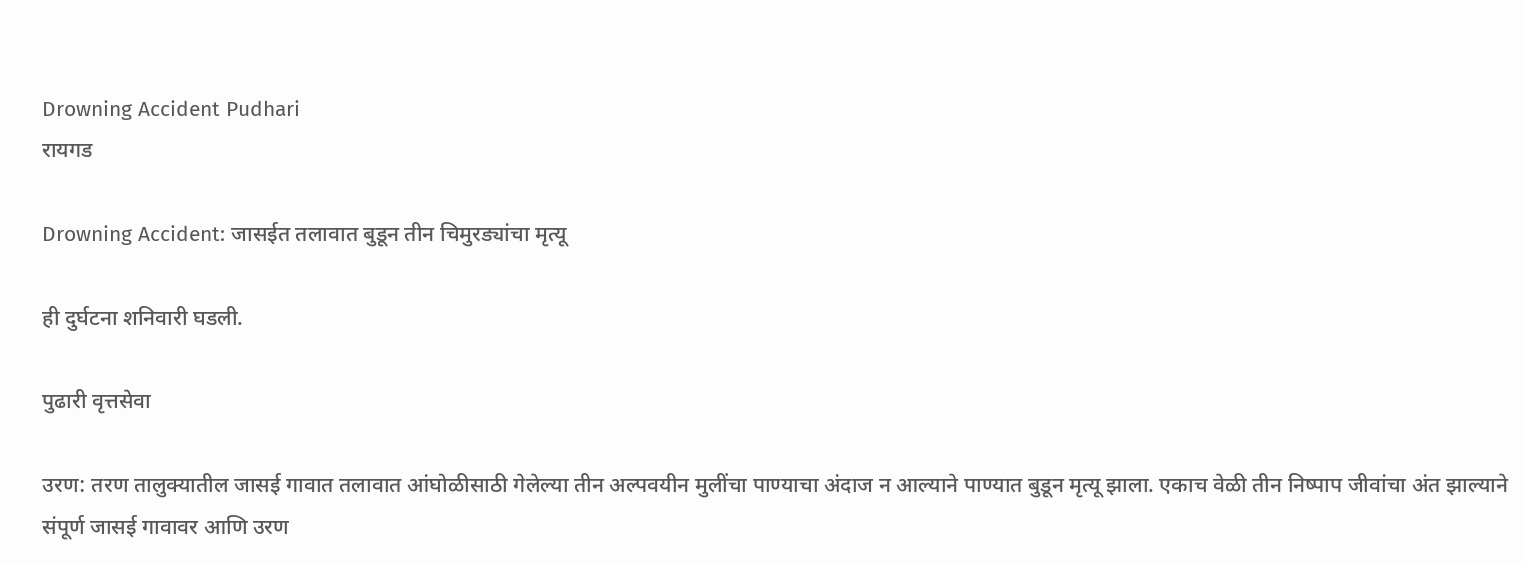Drowning Accident Pudhari
रायगड

Drowning Accident: जासईत तलावात बुडून तीन चिमुरड्यांचा मृत्यू

ही दुर्घटना शनिवारी घडली.

पुढारी वृत्तसेवा

उरण: तरण तालुक्यातील जासई गावात तलावात आंघोळीसाठी गेलेल्या तीन अल्पवयीन मुलींचा पाण्याचा अंदाज न आल्याने पाण्यात बुडून मृत्यू झाला. एकाच वेळी तीन निष्पाप जीवांचा अंत झाल्याने संपूर्ण जासई गावावर आणि उरण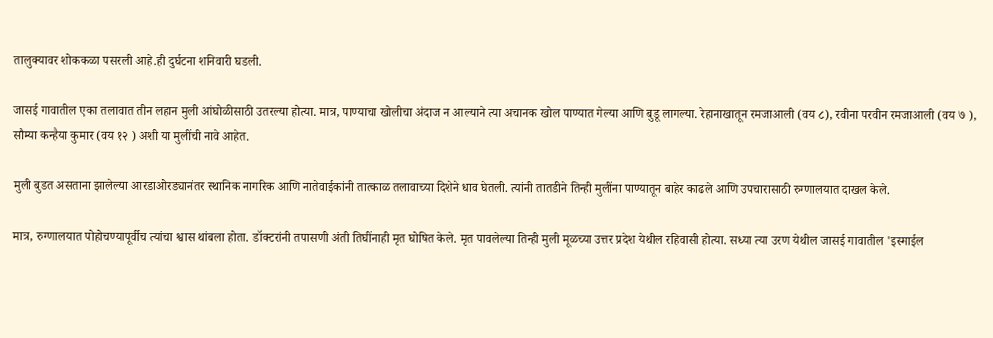तालुक्यावर शोककळा पसरली आहे.ही दुर्घटना शनिवारी घडली.

जासई गावातील एका तलावात तीन लहान मुली आंघोळीसाठी उतरल्या होत्या. मात्र, पाण्याचा खोलीचा अंदाज न आल्याने त्या अचानक खोल पाण्यात गेल्या आणि बुडू लागल्या. रेहानाखातून रमजाआली (वय ८), रवीना परवीन रमजाआली (वय ७ ), सौम्या कन्हैया कुमार (वय १२ ) अशी या मुलींची नावे आहेत.

मुली बुडत असताना झालेल्या आरडाओरड्यानंतर स्थानिक नागरिक आणि नातेवाईकांनी तात्काळ तलावाच्या दिशेने धाव घेतली. त्यांनी तातडीने तिन्ही मुलींना पाण्यातून बाहेर काढले आणि उपचारासाठी रुग्णालयात दाखल केले.

मात्र, रुग्णालयात पोहोचण्यापूर्वीच त्यांचा श्वास थांबला होता. डॉक्टरांनी तपासणी अंती तिघींनाही मृत घोषित केले. मृत पावलेल्या तिन्ही मुली मूळच्या उत्तर प्रदेश येथील रहिवासी होत्या. सध्या त्या उरण येथील जासई गावातील 'इस्माईल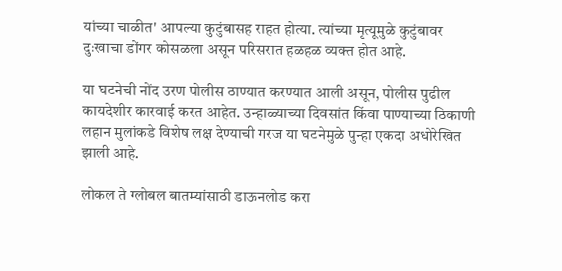यांच्या चाळीत' आपल्या कुटुंबासह राहत होत्या. त्यांच्या मृत्यूमुळे कुटुंबावर दुःखाचा डोंगर कोसळला असून परिसरात हळहळ व्यक्त होत आहे.

या घटनेची नोंद उरण पोलीस ठाण्यात करण्यात आली असून, पोलीस पुढील कायदेशीर कारवाई करत आहेत. उन्हाळ्याच्या दिवसांत किंवा पाण्याच्या ठिकाणी लहान मुलांकडे विशेष लक्ष देण्याची गरज या घटनेमुळे पुन्हा एकदा अधोरेखित झाली आहे.

लोकल ते ग्लोबल बातम्यांसाठी डाऊनलोड करा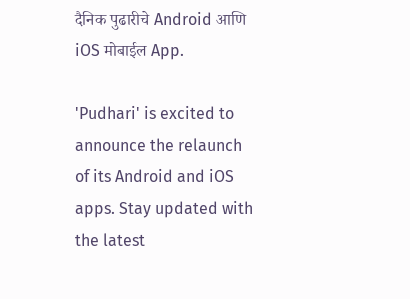दैनिक पुढारीचे Android आणि iOS मोबाईल App.

'Pudhari' is excited to announce the relaunch of its Android and iOS apps. Stay updated with the latest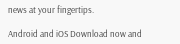news at your fingertips.

Android and iOS Download now and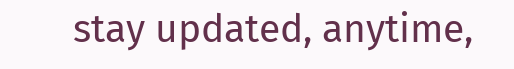stay updated, anytime,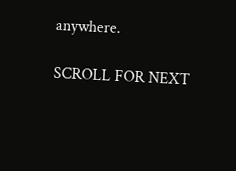anywhere.

SCROLL FOR NEXT